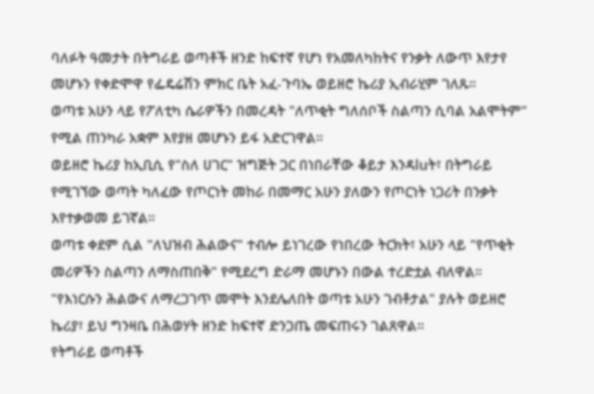ባለፉት ዓመታት በትግራይ ወጣቶች ዘንድ ከፍተኛ የሆነ የአመለካከትና የንቃት ለውጥ እየታየ መሆኑን የቀድሞዋ የፌዴሬሽን ምክር ቤት አፈ-ጉባኤ ወይዘሮ ኬሪያ ኢብራሂም ገለጹ።
ወጣቱ አሁን ላይ የፖለቲካ ሴራዎችን በመረዳት "ለጥቂት ግለሰቦች ስልጣን ሲባል አልሞትም" የሚል ጠንካራ አቋም እየያዘ መሆኑን ይፋ አድርገዋል።
ወይዘሮ ኬሪያ ከኢቢሲ የ"ስለ ሀገር" ዝግጅት ጋር በነበራቸው ቆይታ እንዳluት፣ በትግራይ የሚገኘው ወጣት ካለፈው የጦርነት መከራ በመማር አሁን ያለውን የጦርነት ነጋሪት በንቃት እየተቃወመ ይገኛል።
ወጣቱ ቀደም ሲል "ለህዝብ ሕልውና" ተብሎ ይነገረው የነበረው ትርክት፣ አሁን ላይ "የጥቂት መሪዎችን ስልጣን ለማስጠበቅ" የሚደረግ ድራማ መሆኑን በውል ተረድቷል ብለዋል።
"የእነርሱን ሕልውና ለማረጋገጥ መሞት እንደሌለበት ወጣቱ አሁን ገብቶታል" ያሉት ወይዘሮ ኬሪያ፣ ይህ ግንዛቤ በሕወሃት ዘንድ ከፍተኛ ድንጋጤ መፍጠሩን ገልጸዋል።
የትግራይ ወጣቶች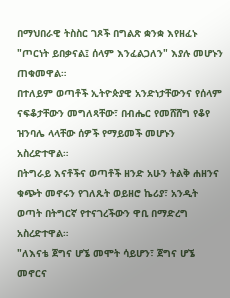በማህበራዊ ትስስር ገጾች በግልጽ ቋንቋ እየዘፈኑ "ጦርነት ይበቃናል፤ ሰላም እንፈልጋለን" እያሉ መሆኑን ጠቁመዋል።
በተለይም ወጣቶች ኢትዮጵያዊ አንድነታቸውንና የሰላም ናፍቆታቸውን መግለጻቸው፣ በብሔር የመሸሸግ የቆየ ዝንባሌ ላላቸው ሰዎች የማይመች መሆኑን አስረድተዋል።
በትግራይ እናቶችና ወጣቶች ዘንድ አሁን ትልቅ ሐዘንና ቁጭት መኖሩን የገለጹት ወይዘሮ ኬሪያ፣ አንዲት ወጣት በትግርኛ የተናገረችውን ዋቢ በማድረግ አስረድተዋል።
"ለእናቴ ጀግና ሆኜ መሞት ሳይሆን፣ ጀግና ሆኜ መኖርና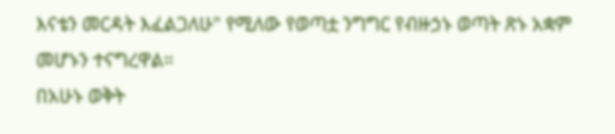እናቴን መርዳት እፈልጋለሁ" የሚለው የወጣቷ ንግግር የብዙኃኑ ወጣት ጽኑ አቋም መሆኑን ተናግረዋል።
በአሁኑ ወቅት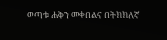ወጣቱ ሐቅን መቀበልና በትክክለኛ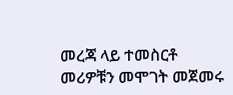መረጃ ላይ ተመስርቶ መሪዎቹን መሞገት መጀመሩ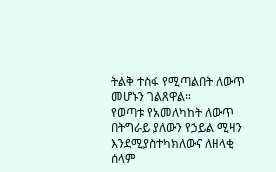ትልቅ ተስፋ የሚጣልበት ለውጥ መሆኑን ገልጸዋል።
የወጣቱ የአመለካከት ለውጥ በትግራይ ያለውን የኃይል ሚዛን እንደሚያስተካክለውና ለዘላቂ ሰላም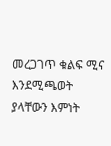መረጋገጥ ቁልፍ ሚና እንደሚጫወት ያላቸውን እምነት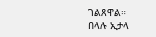ገልጸዋል።
በላሉ ኢታላ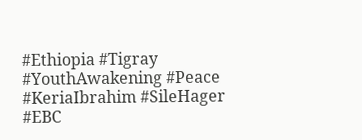#Ethiopia #Tigray #YouthAwakening #Peace #KeriaIbrahim #SileHager #EBC